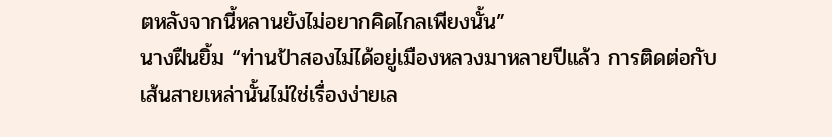ตหลังจากนี้หลานยังไม่อยากคิดไกลเพียงนั้น”
นางฝืนยิ้ม “ท่านป้าสองไม่ได้อยู่เมืองหลวงมาหลายปีแล้ว การติดต่อกับเส้นสายเหล่านั้นไม่ใช่เรื่องง่ายเล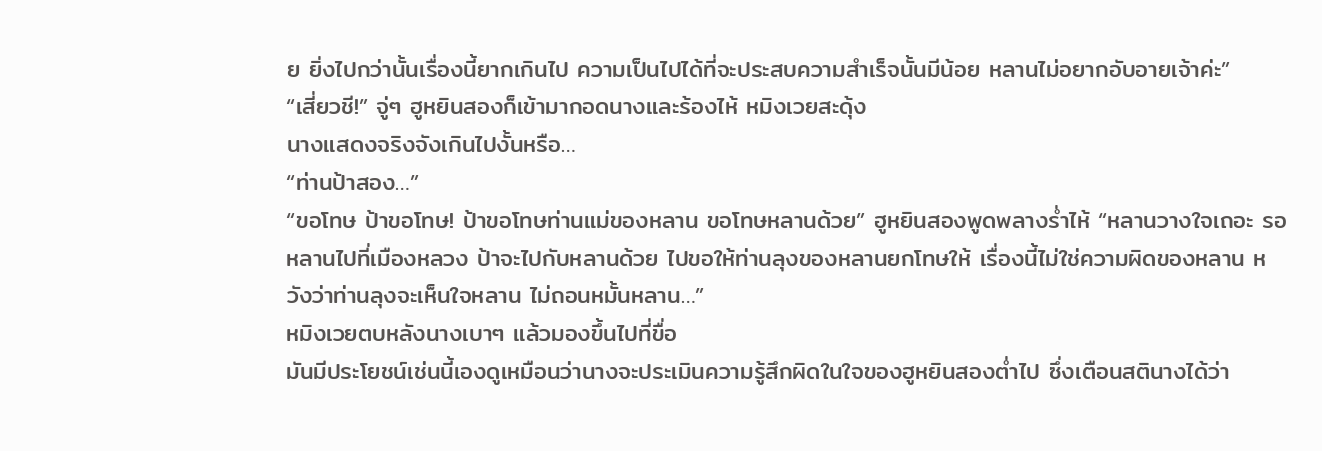ย ยิ่งไปกว่านั้นเรื่องนี้ยากเกินไป ความเป็นไปได้ที่จะประสบความสำเร็จนั้นมีน้อย หลานไม่อยากอับอายเจ้าค่ะ”
“เสี่ยวชี!” จู่ๆ ฮูหยินสองก็เข้ามากอดนางและร้องไห้ หมิงเวยสะดุ้ง
นางแสดงจริงจังเกินไปงั้นหรือ…
“ท่านป้าสอง…”
“ขอโทษ ป้าขอโทษ! ป้าขอโทษท่านแม่ของหลาน ขอโทษหลานด้วย” ฮูหยินสองพูดพลางร่ำไห้ “หลานวางใจเถอะ รอหลานไปที่เมืองหลวง ป้าจะไปกับหลานด้วย ไปขอให้ท่านลุงของหลานยกโทษให้ เรื่องนี้ไม่ใช่ความผิดของหลาน หวังว่าท่านลุงจะเห็นใจหลาน ไม่ถอนหมั้นหลาน…”
หมิงเวยตบหลังนางเบาๆ แล้วมองขึ้นไปที่ขื่อ
มันมีประโยชน์เช่นนี้เองดูเหมือนว่านางจะประเมินความรู้สึกผิดในใจของฮูหยินสองต่ำไป ซึ่งเตือนสตินางได้ว่า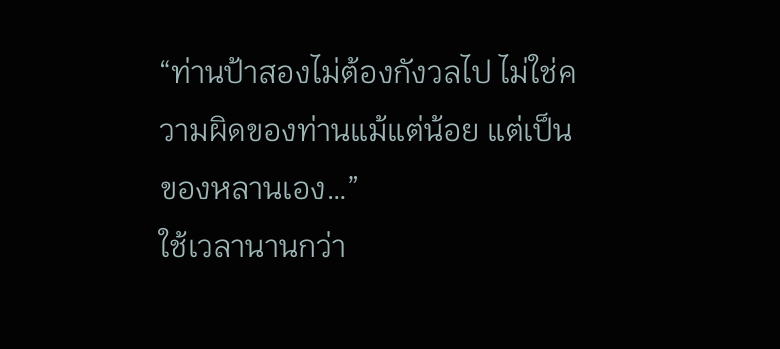“ท่านป้าสองไม่ต้องกังวลไป ไม่ใช่ความผิดของท่านแม้แต่น้อย แต่เป็นของหลานเอง…”
ใช้เวลานานกว่า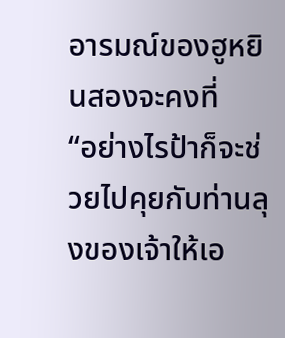อารมณ์ของฮูหยินสองจะคงที่
“อย่างไรป้าก็จะช่วยไปคุยกับท่านลุงของเจ้าให้เอ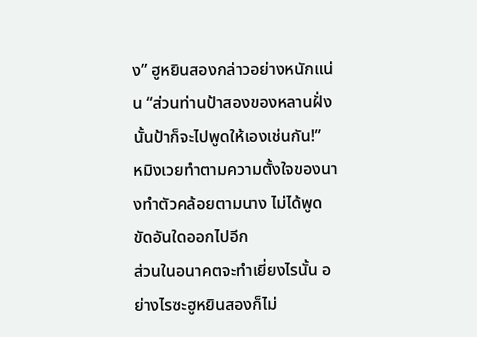ง” ฮูหยินสองกล่าวอย่างหนักแน่น “ส่วนท่านป้าสองของหลานฝั่งนั้นป้าก็จะไปพูดให้เองเช่นกัน!”
หมิงเวยทำตามความตั้งใจของนางทำตัวคล้อยตามนาง ไม่ได้พูดขัดอันใดออกไปอีก
ส่วนในอนาคตจะทำเยี่ยงไรนั้น อย่างไรซะฮูหยินสองก็ไม่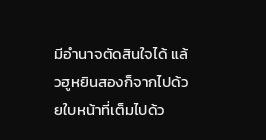มีอำนาจตัดสินใจได้ แล้วฮูหยินสองก็จากไปด้วยใบหน้าที่เต็มไปด้ว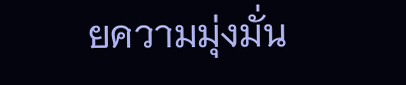ยความมุ่งมั่น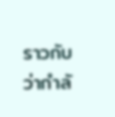ราวกับว่ากำลั